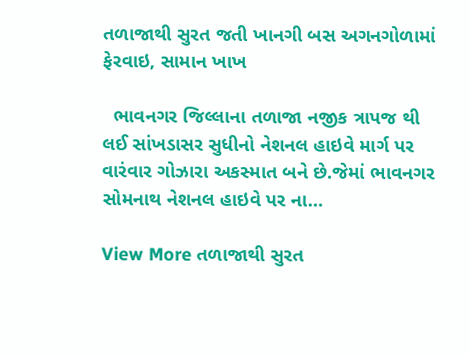તળાજાથી સુરત જતી ખાનગી બસ અગનગોળામાં ફેરવાઇ, સામાન ખાખ

  ભાવનગર જિલ્લાના તળાજા નજીક ત્રાપજ થી લઈ સાંખડાસર સુધીનો નેશનલ હાઇવે માર્ગ પર વારંવાર ગોઝારા અકસ્માત બને છે.જેમાં ભાવનગર સોમનાથ નેશનલ હાઇવે પર ના…

View More તળાજાથી સુરત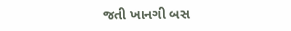જતી ખાનગી બસ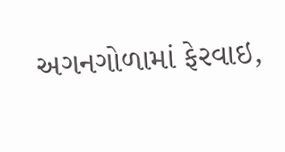અગનગોળામાં ફેરવાઇ,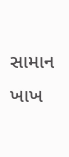સામાન ખાખ